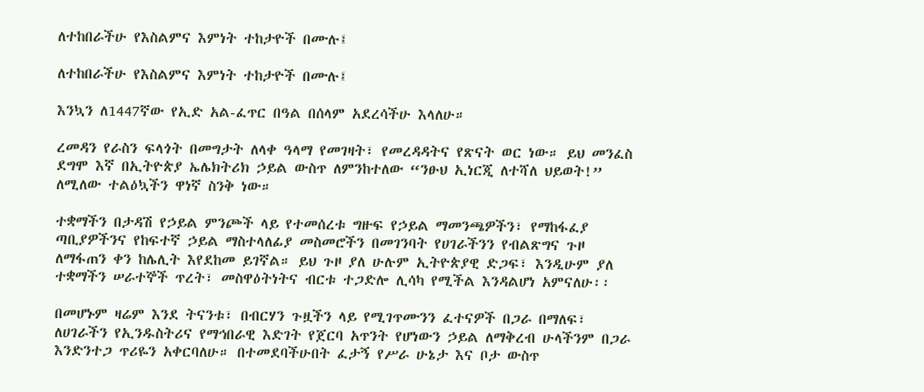ለተከበራችሁ የእስልምና እምነት ተከታዮች በሙሉ፤

ለተከበራችሁ የእስልምና እምነት ተከታዮች በሙሉ፤

እንኳን ለ1447ኛው የኢድ አል-ፈጥር በዓል በሰላም አደረሳችሁ እላለሁ።

ረመዳን የራስን ፍላጎት በመግታት ለላቀ ዓላማ የመገዛት፣ የመረዳዳትና የጽናት ወር ነው። ይህ መንፈስ ደግሞ እኛ በኢትዮጵያ ኤሌክትሪክ ኃይል ውስጥ ለምንከተለው “ንፁህ ኢነርጂ ለተሻለ ህይወት!” ለሚለው ተልዕኳችን ዋነኛ ስንቅ ነው።

ተቋማችን በታዳሽ የኃይል ምንጮች ላይ የተመሰረቱ ግዙፍ የኃይል ማመንጫዎችን፣ የማከፋፈያ ጣቢያዎችንና የከፍተኛ ኃይል ማስተላለፊያ መስመሮችን በመገንባት የሀገራችንን የብልጽግና ጉዞ ለማፋጠን ቀን ከሌሊት እየደከመ ይገኛል። ይህ ጉዞ ያለ ሁሉም ኢትዮጵያዊ ድጋፍ፣ እንዲሁም ያለ ተቋማችን ሠራተኞች ጥረት፣ መስዋዕትነትና ብርቱ ተጋድሎ ሊሳካ የሚችል እንዳልሆነ አምናለሁ፡፡

በመሆኑም ዛሬም እንደ ትናንቱ፣ በብርሃን ጉዟችን ላይ የሚገጥሙንን ፈተናዎች በጋራ በማለፍ፣ ለሀገራችን የኢንዱስትሪና የማኅበራዊ እድገት የጀርባ አጥንት የሆነውን ኃይል ለማቅረብ ሁላችንም በጋራ እንድንተጋ ጥሪዬን አቀርባለሁ። በተመደባችሁበት ፈታኝ የሥራ ሁኔታ እና ቦታ ውስጥ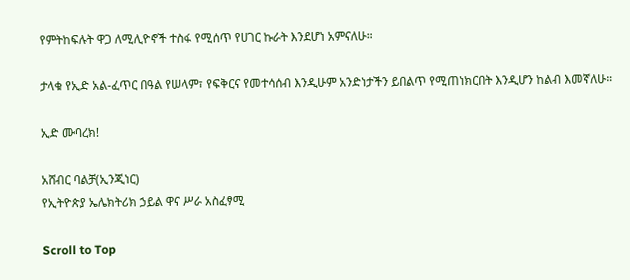የምትከፍሉት ዋጋ ለሚሊዮኖች ተስፋ የሚሰጥ የሀገር ኩራት እንደሆነ አምናለሁ።

ታላቁ የኢድ አል-ፈጥር በዓል የሠላም፣ የፍቅርና የመተሳሰብ እንዲሁም አንድነታችን ይበልጥ የሚጠነክርበት እንዲሆን ከልብ እመኛለሁ።

ኢድ ሙባረክ!

አሸብር ባልቻ(ኢንጂነር)
የኢትዮጵያ ኤሌክትሪክ ኃይል ዋና ሥራ አስፈፃሚ

Scroll to Top